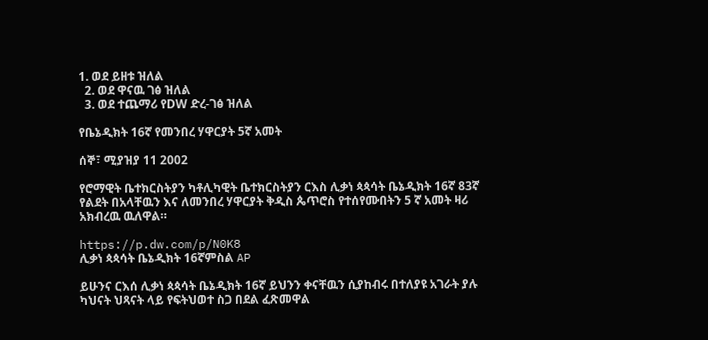1. ወደ ይዘቱ ዝለል
  2. ወደ ዋናዉ ገፅ ዝለል
  3. ወደ ተጨማሪ የDW ድረ-ገፅ ዝለል

የቤኔዲክት 16ኛ የመንበረ ሃዋርያት 5ኛ አመት

ሰኞ፣ ሚያዝያ 11 2002

የሮማዊት ቤተክርስትያን ካቶሊካዊት ቤተክርስትያን ርእስ ሊቃነ ጳጳሳት ቤኔዲክት 16ኛ 83ኛ የልደት በአላቸዉን እና ለመንበረ ሃዋርያት ቅዲስ ጴጥሮስ የተሰየሙበትን 5 ኛ አመት ዛሪ አክብረዉ ዉለዋል።

https://p.dw.com/p/N0K8
ሊቃነ ጳጳሳት ቤኔዲክት 16ኛምስል AP

ይሁንና ርእሰ ሊቃነ ጳጳሳት ቤኔዲክት 16ኛ ይህንን ቀናቸዉን ሲያከብሩ በተለያዩ አገራት ያሉ ካህናት ህጻናት ላይ የፍትህወተ ስጋ በደል ፈጽመዋል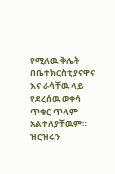የሚለዉ ቅሌት በቤተክርስቲያናዋና እና ራሳቸዉ ላይ የደረሰዉ ወቀሳ ጥቁር ጥላም አልተለያቸዉም። ዝርዝሩን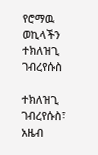የሮማዉ ወኪላችን ተክለዝጊ ገብረየሱስ

ተክለዝጊ ገብረየሱስ፣ አዜብ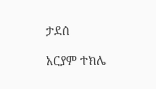ታደሰ

አርያም ተክሌ